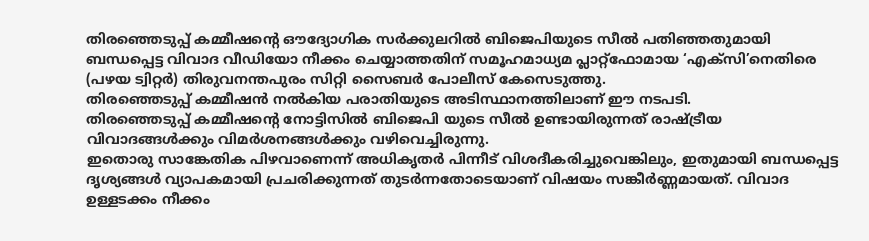തിരഞ്ഞെടുപ്പ് കമ്മീഷന്റെ ഔദ്യോഗിക സർക്കുലറിൽ ബിജെപിയുടെ സീൽ പതിഞ്ഞതുമായി ബന്ധപ്പെട്ട വിവാദ വീഡിയോ നീക്കം ചെയ്യാത്തതിന് സമൂഹമാധ്യമ പ്ലാറ്റ്ഫോമായ ‘എക്സി’നെതിരെ (പഴയ ട്വിറ്റർ) തിരുവനന്തപുരം സിറ്റി സൈബർ പോലീസ് കേസെടുത്തു.
തിരഞ്ഞെടുപ്പ് കമ്മീഷൻ നൽകിയ പരാതിയുടെ അടിസ്ഥാനത്തിലാണ് ഈ നടപടി.
തിരഞ്ഞെടുപ്പ് കമ്മീഷന്റെ നോട്ടിസിൽ ബിജെപി യുടെ സീൽ ഉണ്ടായിരുന്നത് രാഷ്ട്രീയ വിവാദങ്ങൾക്കും വിമർശനങ്ങൾക്കും വഴിവെച്ചിരുന്നു.
ഇതൊരു സാങ്കേതിക പിഴവാണെന്ന് അധികൃതർ പിന്നീട് വിശദീകരിച്ചുവെങ്കിലും, ഇതുമായി ബന്ധപ്പെട്ട ദൃശ്യങ്ങൾ വ്യാപകമായി പ്രചരിക്കുന്നത് തുടർന്നതോടെയാണ് വിഷയം സങ്കീർണ്ണമായത്. വിവാദ ഉള്ളടക്കം നീക്കം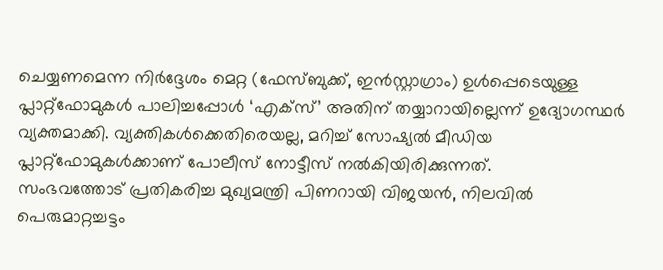ചെയ്യണമെന്ന നിർദ്ദേശം മെറ്റ (ഫേസ്ബുക്ക്, ഇൻസ്റ്റാഗ്രാം) ഉൾപ്പെടെയുള്ള പ്ലാറ്റ്ഫോമുകൾ പാലിച്ചപ്പോൾ ‘എക്സ്’ അതിന് തയ്യാറായില്ലെന്ന് ഉദ്യോഗസ്ഥർ വ്യക്തമാക്കി. വ്യക്തികൾക്കെതിരെയല്ല, മറിച്ച് സോഷ്യൽ മീഡിയ പ്ലാറ്റ്ഫോമുകൾക്കാണ് പോലീസ് നോട്ടീസ് നൽകിയിരിക്കുന്നത്.
സംഭവത്തോട് പ്രതികരിച്ച മുഖ്യമന്ത്രി പിണറായി വിജയൻ, നിലവിൽ പെരുമാറ്റച്ചട്ടം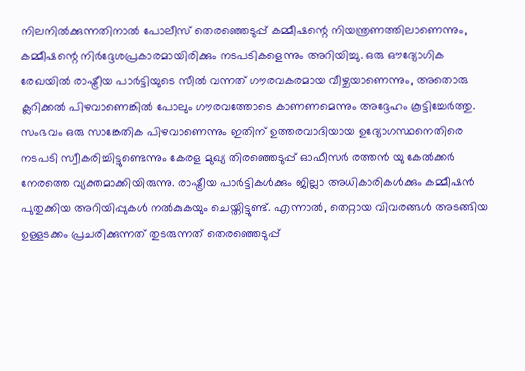നിലനിൽക്കുന്നതിനാൽ പോലീസ് തെരഞ്ഞെടുപ്പ് കമ്മീഷന്റെ നിയന്ത്രണത്തിലാണെന്നും, കമ്മീഷന്റെ നിർദ്ദേശപ്രകാരമായിരിക്കും നടപടികളെന്നും അറിയിച്ചു. ഒരു ഔദ്യോഗിക രേഖയിൽ രാഷ്ട്രീയ പാർട്ടിയുടെ സീൽ വന്നത് ഗൗരവകരമായ വീഴ്ചയാണെന്നും, അതൊരു ക്ലറിക്കൽ പിഴവാണെങ്കിൽ പോലും ഗൗരവത്തോടെ കാണണമെന്നും അദ്ദേഹം കൂട്ടിച്ചേർത്തു.
സംഭവം ഒരു സാങ്കേതിക പിഴവാണെന്നും ഇതിന് ഉത്തരവാദിയായ ഉദ്യോഗസ്ഥനെതിരെ നടപടി സ്വീകരിച്ചിട്ടുണ്ടെന്നും കേരള മുഖ്യ തിരഞ്ഞെടുപ്പ് ഓഫീസർ രത്തൻ യു കേൽക്കർ നേരത്തെ വ്യക്തമാക്കിയിരുന്നു. രാഷ്ട്രീയ പാർട്ടികൾക്കും ജില്ലാ അധികാരികൾക്കും കമ്മീഷൻ പുതുക്കിയ അറിയിപ്പുകൾ നൽകുകയും ചെയ്തിട്ടുണ്ട്. എന്നാൽ, തെറ്റായ വിവരങ്ങൾ അടങ്ങിയ ഉള്ളടക്കം പ്രചരിക്കുന്നത് തുടരുന്നത് തെരഞ്ഞെടുപ്പ്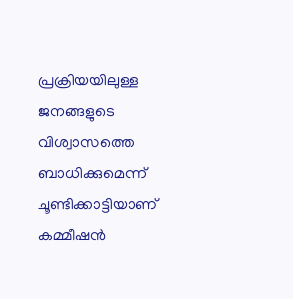പ്രക്രിയയിലുള്ള ജനങ്ങളുടെ വിശ്വാസത്തെ ബാധിക്കുമെന്ന് ചൂണ്ടിക്കാട്ടിയാണ് കമ്മീഷൻ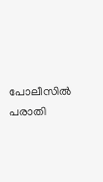പോലീസിൽ പരാതി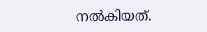നൽകിയത്.